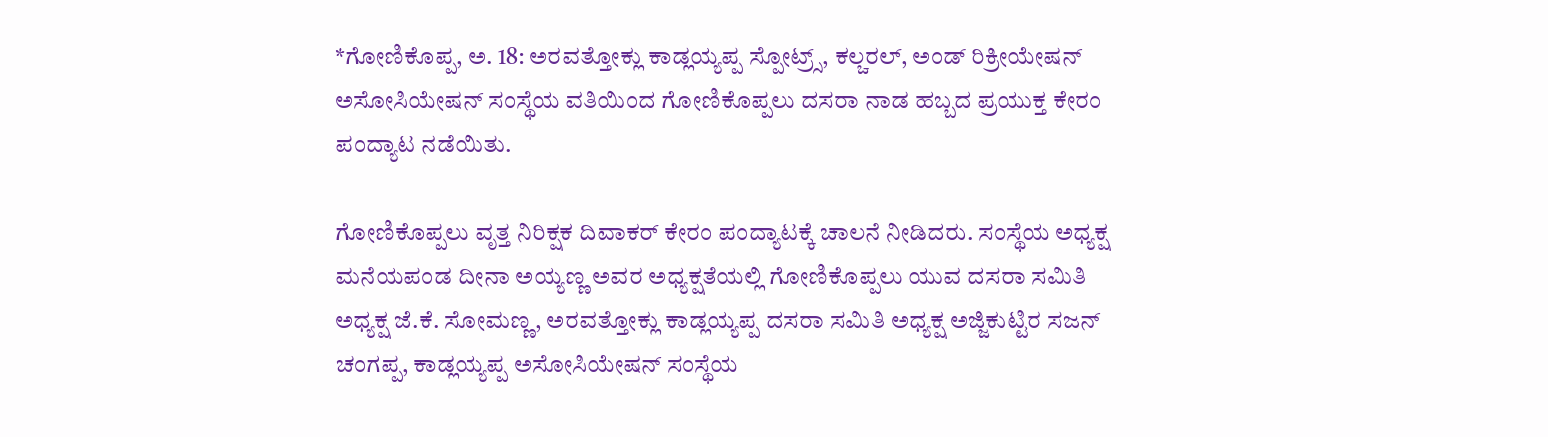*ಗೋಣಿಕೊಪ್ಪ, ಅ. 18: ಅರವತ್ತೋಕ್ಲು ಕಾಡ್ಲಯ್ಯಪ್ಪ ಸ್ಪೋಟ್ರ್ಸ್, ಕಲ್ಚರಲ್, ಅಂಡ್ ರಿಕ್ರೀಯೇಷನ್ ಅಸೋಸಿಯೇಷನ್ ಸಂಸ್ಥೆಯ ವತಿಯಿಂದ ಗೋಣಿಕೊಪ್ಪಲು ದಸರಾ ನಾಡ ಹಬ್ಬದ ಪ್ರಯುಕ್ತ ಕೇರಂ ಪಂದ್ಯಾಟ ನಡೆಯಿತು.

ಗೋಣಿಕೊಪ್ಪಲು ವೃತ್ತ ನಿರಿಕ್ಷಕ ದಿವಾಕರ್ ಕೇರಂ ಪಂದ್ಯಾಟಕ್ಕೆ ಚಾಲನೆ ನೀಡಿದರು. ಸಂಸ್ಥೆಯ ಅಧ್ಯಕ್ಷ ಮನೆಯಪಂಡ ದೀನಾ ಅಯ್ಯಣ್ಣ ಅವರ ಅಧ್ಯಕ್ಷತೆಯಲ್ಲಿ ಗೋಣಿಕೊಪ್ಪಲು ಯುವ ದಸರಾ ಸಮಿತಿ ಅಧ್ಯಕ್ಷ ಜೆ.ಕೆ. ಸೋಮಣ್ಣ, ಅರವತ್ತೋಕ್ಲು ಕಾಡ್ಲಯ್ಯಪ್ಪ ದಸರಾ ಸಮಿತಿ ಅಧ್ಯಕ್ಷ ಅಜ್ಜಿಕುಟ್ಟಿರ ಸಜನ್ ಚಂಗಪ್ಪ, ಕಾಡ್ಲಯ್ಯಪ್ಪ ಅಸೋಸಿಯೇಷನ್ ಸಂಸ್ಥೆಯ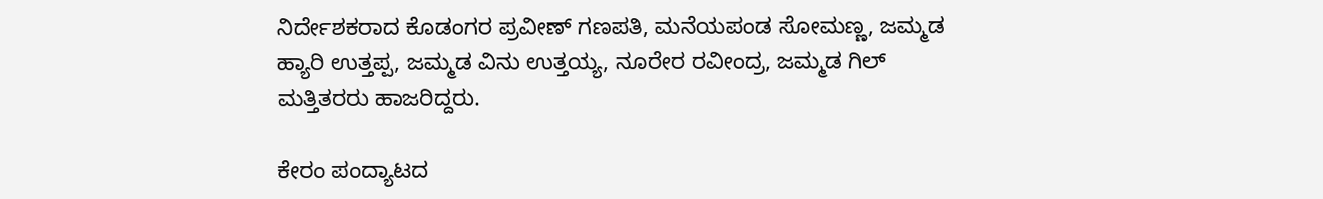ನಿರ್ದೇಶಕರಾದ ಕೊಡಂಗರ ಪ್ರವೀಣ್ ಗಣಪತಿ, ಮನೆಯಪಂಡ ಸೋಮಣ್ಣ, ಜಮ್ಮಡ ಹ್ಯಾರಿ ಉತ್ತಪ್ಪ, ಜಮ್ಮಡ ವಿನು ಉತ್ತಯ್ಯ, ನೂರೇರ ರವೀಂದ್ರ, ಜಮ್ಮಡ ಗಿಲ್ ಮತ್ತಿತರರು ಹಾಜರಿದ್ದರು.

ಕೇರಂ ಪಂದ್ಯಾಟದ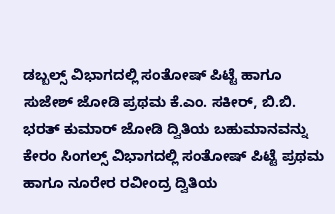ಡಬ್ಬಲ್ಸ್ ವಿಭಾಗದಲ್ಲಿ ಸಂತೋಷ್ ಪಿಟ್ಟೆ ಹಾಗೂ ಸುಜೇಶ್ ಜೋಡಿ ಪ್ರಥಮ ಕೆ.ಎಂ. ಸಕೀರ್, ಬಿ.ಬಿ. ಭರತ್ ಕುಮಾರ್ ಜೋಡಿ ದ್ವಿತಿಯ ಬಹುಮಾನವನ್ನು ಕೇರಂ ಸಿಂಗಲ್ಸ್ ವಿಭಾಗದಲ್ಲಿ ಸಂತೋಷ್ ಪಿಟ್ಟೆ ಪ್ರಥಮ ಹಾಗೂ ನೂರೇರ ರವೀಂದ್ರ ದ್ವಿತಿಯ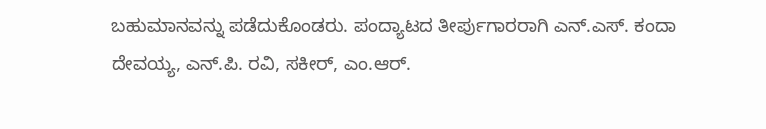ಬಹುಮಾನವನ್ನು ಪಡೆದುಕೊಂಡರು. ಪಂದ್ಯಾಟದ ತೀರ್ಪುಗಾರರಾಗಿ ಎನ್.ಎಸ್. ಕಂದಾ ದೇವಯ್ಯ, ಎನ್.ಪಿ. ರವಿ, ಸಕೀರ್, ಎಂ.ಆರ್.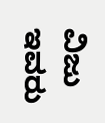ವಿಜು ಇವರು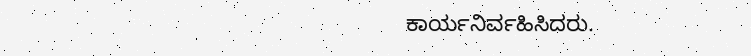ಕಾರ್ಯನಿರ್ವಹಿಸಿದರು.